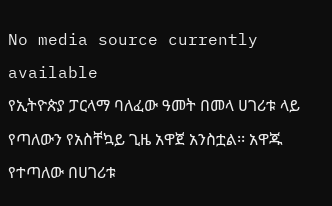No media source currently available
የኢትዮጵያ ፓርላማ ባለፈው ዓመት በመላ ሀገሪቱ ላይ የጣለውን የአስቸኳይ ጊዜ አዋጀ አንስቷል፡፡ አዋጁ የተጣለው በሀገሪቱ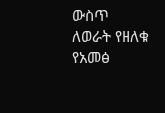ውስጥ ለወራት የዘለቁ የአመፅ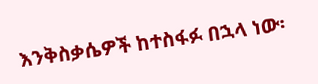እንቅስቃሴዎች ከተስፋፉ በኋላ ነው፡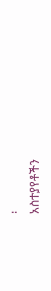፡
አስተያየቶችን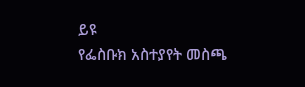ይዩ
የፌስቡክ አስተያየት መስጫ